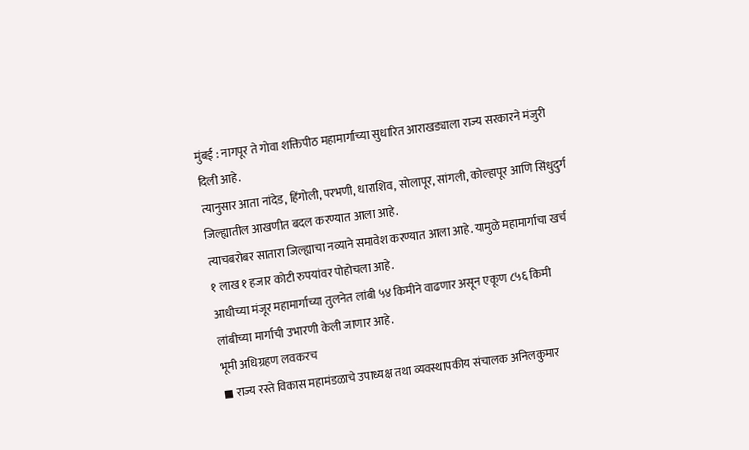मुंबई : नागपूर ते गोवा शक्तिपीठ महामार्गाच्या सुधारित आराखड्याला राज्य सरकारने मंजुरी दिली आहे.
त्यानुसार आता नांदेड, हिंगोली, परभणी, धाराशिव, सोलापूर, सांगली, कोल्हापूर आणि सिंधुदुर्ग जिल्ह्यातील आखणीत बदल करण्यात आला आहे.
त्याचबरोबर सातारा जिल्ह्याचा नव्याने समावेश करण्यात आला आहे. यामुळे महामार्गाचा खर्च १ लाख १ हजार कोटी रुपयांवर पोहोचला आहे.
आधीच्या मंजूर महामार्गाच्या तुलनेत लांबी ५४ किमीने वाढणार असून एकूण ८५६ किमी लांबीच्या मार्गाची उभारणी केली जाणार आहे.
भूमी अधिग्रहण लवकरच
◼ राज्य रस्ते विकास महामंडळाचे उपाध्यक्ष तथा व्यवस्थापकीय संचालक अनिलकुमार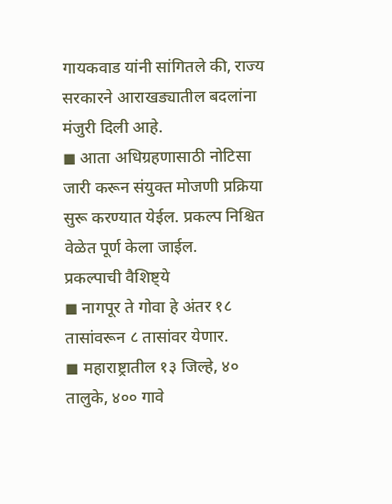गायकवाड यांनी सांगितले की, राज्य सरकारने आराखड्यातील बदलांना मंजुरी दिली आहे.
◼ आता अधिग्रहणासाठी नोटिसा जारी करून संयुक्त मोजणी प्रक्रिया सुरू करण्यात येईल. प्रकल्प निश्चित वेळेत पूर्ण केला जाईल.
प्रकल्पाची वैशिष्ट्ये
◼ नागपूर ते गोवा हे अंतर १८ तासांवरून ८ तासांवर येणार.
◼ महाराष्ट्रातील १३ जिल्हे, ४० तालुके, ४०० गावे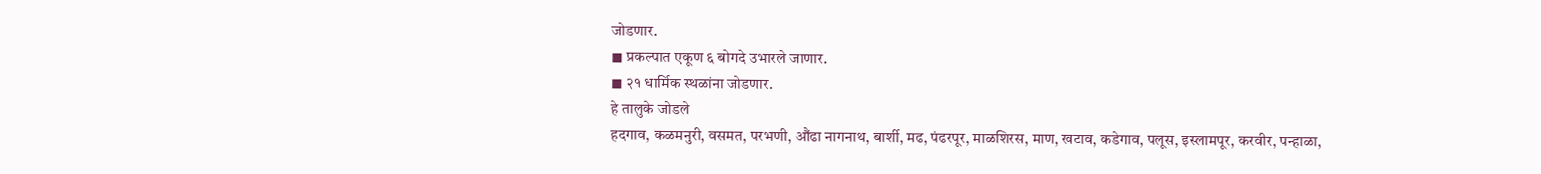जोडणार.
◼ प्रकल्पात एकूण ६ बोगदे उभारले जाणार.
◼ २१ धार्मिक स्थळांना जोडणार.
हे तालुके जोडले
हदगाव, कळमनुरी, वसमत, परभणी, औंढा नागनाथ, बार्शी, मढ, पंढरपूर, माळशिरस, माण, खटाव, कडेगाव, पलूस, इस्लामपूर, करवीर, पन्हाळा,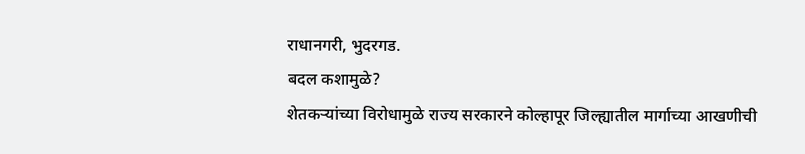राधानगरी, भुदरगड.
बदल कशामुळे?
शेतकऱ्यांच्या विरोधामुळे राज्य सरकारने कोल्हापूर जिल्ह्यातील मार्गाच्या आखणीची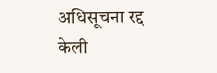अधिसूचना रद्द केली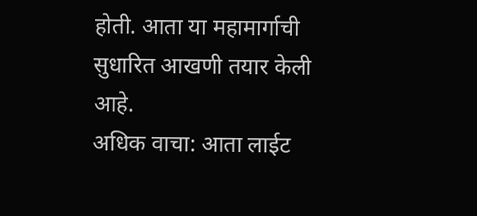होती. आता या महामार्गाची सुधारित आखणी तयार केली आहे.
अधिक वाचा: आता लाईट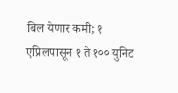बिल येणार कमी; १ एप्रिलपासून १ ते १०० युनिट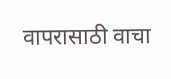वापरासाठी वाचा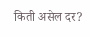किती असेल दर?